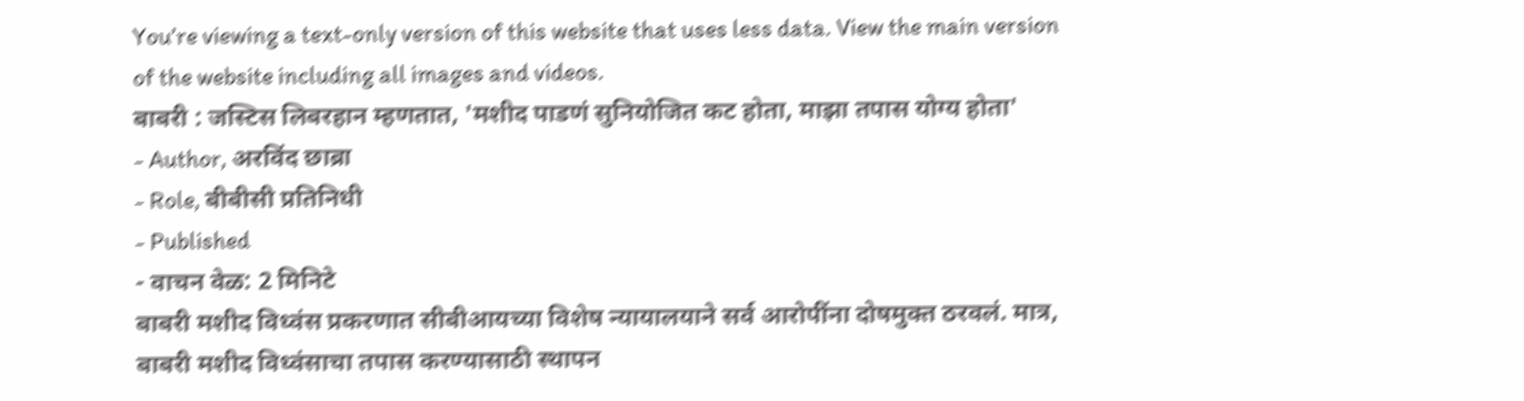You’re viewing a text-only version of this website that uses less data. View the main version of the website including all images and videos.
बाबरी : जस्टिस लिबरहान म्हणतात, 'मशीद पाडणं सुनियोजित कट होता, माझा तपास योग्य होता'
- Author, अरविंद छाब्रा
- Role, बीबीसी प्रतिनिधी
- Published
- वाचन वेळ: 2 मिनिटे
बाबरी मशीद विध्वंस प्रकरणात सीबीआयच्या विशेष न्यायालयाने सर्व आरोपींना दोषमुक्त ठरवलं. मात्र, बाबरी मशीद विध्वंसाचा तपास करण्यासाठी स्थापन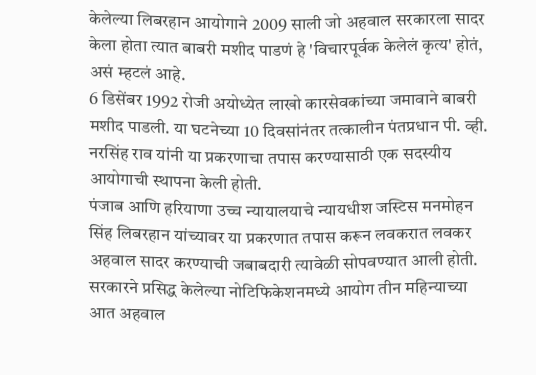केलेल्या लिबरहान आयोगाने 2009 साली जो अहवाल सरकारला सादर केला होता त्यात बाबरी मशीद पाडणं हे 'विचारपूर्वक केलेलं कृत्य' होतं, असं म्हटलं आहे.
6 डिसेंबर 1992 रोजी अयोध्येत लाखो कारसेवकांच्या जमावाने बाबरी मशीद पाडली. या घटनेच्या 10 दिवसांनंतर तत्कालीन पंतप्रधान पी. व्ही. नरसिंह राव यांनी या प्रकरणाचा तपास करण्यासाठी एक सदस्यीय आयोगाची स्थापना केली होती.
पंजाब आणि हरियाणा उच्च न्यायालयाचे न्यायधीश जस्टिस मनमोहन सिंह लिबरहान यांच्यावर या प्रकरणात तपास करून लवकरात लवकर अहवाल सादर करण्याची जबाबदारी त्यावेळी सोपवण्यात आली होती.
सरकारने प्रसिद्ध केलेल्या नोटिफिकेशनमध्ये आयोग तीन महिन्याच्या आत अहवाल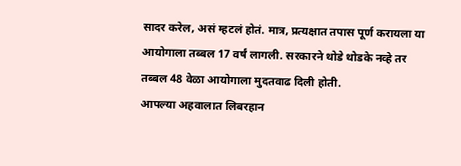सादर करेल, असं म्हटलं होतं. मात्र, प्रत्यक्षात तपास पूर्ण करायला या आयोगाला तब्बल 17 वर्षं लागली. सरकारने थोडे थोडके नव्हे तर तब्बल 48 वेळा आयोगाला मुदतवाढ दिली होती.
आपल्या अहवालात लिबरहान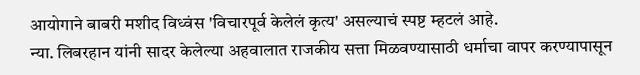आयोगाने बाबरी मशीद विध्वंस 'विचारपूर्व केलेलं कृत्य' असल्याचं स्पष्ट म्हटलं आहे.
न्या. लिबरहान यांनी सादर केलेल्या अहवालात राजकीय सत्ता मिळवण्यासाठी धर्माचा वापर करण्यापासून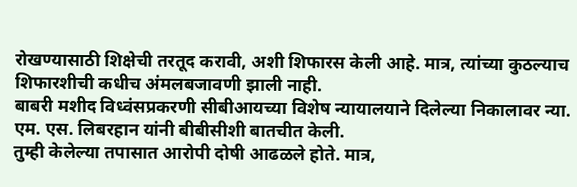रोखण्यासाठी शिक्षेची तरतूद करावी, अशी शिफारस केली आहे. मात्र, त्यांच्या कुठल्याच शिफारशीची कधीच अंमलबजावणी झाली नाही.
बाबरी मशीद विध्वंसप्रकरणी सीबीआयच्या विशेष न्यायालयाने दिलेल्या निकालावर न्या. एम. एस. लिबरहान यांनी बीबीसीशी बातचीत केली.
तुम्ही केलेल्या तपासात आरोपी दोषी आढळले होते. मात्र,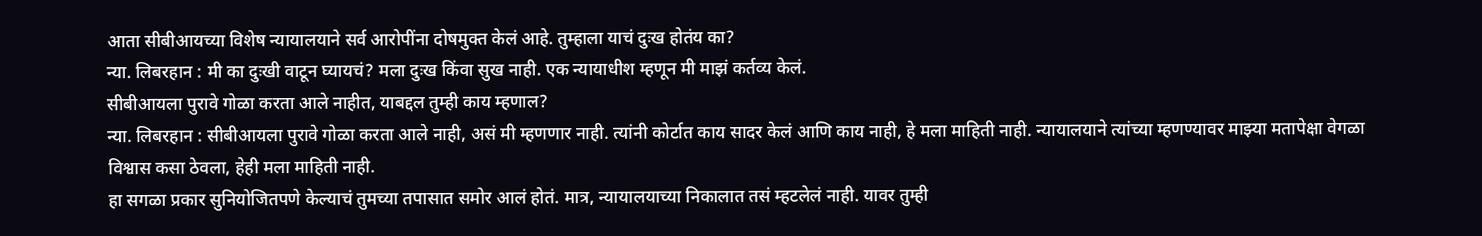आता सीबीआयच्या विशेष न्यायालयाने सर्व आरोपींना दोषमुक्त केलं आहे. तुम्हाला याचं दुःख होतंय का?
न्या. लिबरहान : मी का दुःखी वाटून घ्यायचं? मला दुःख किंवा सुख नाही. एक न्यायाधीश म्हणून मी माझं कर्तव्य केलं.
सीबीआयला पुरावे गोळा करता आले नाहीत, याबद्दल तुम्ही काय म्हणाल?
न्या. लिबरहान : सीबीआयला पुरावे गोळा करता आले नाही, असं मी म्हणणार नाही. त्यांनी कोर्टात काय सादर केलं आणि काय नाही, हे मला माहिती नाही. न्यायालयाने त्यांच्या म्हणण्यावर माझ्या मतापेक्षा वेगळा विश्वास कसा ठेवला, हेही मला माहिती नाही.
हा सगळा प्रकार सुनियोजितपणे केल्याचं तुमच्या तपासात समोर आलं होतं. मात्र, न्यायालयाच्या निकालात तसं म्हटलेलं नाही. यावर तुम्ही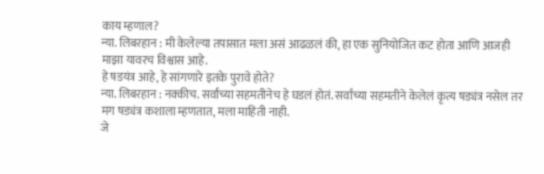काय म्हणाल?
न्या. लिबरहान : मी केलेल्या तपासात मला असं आढळलं की, हा एक सुनियोजित कट होता आणि आजही माझा यावरच विश्वास आहे.
हे षडयंत्र आहे, हे सांगणारे इतके पुरावे होते?
न्या. लिबरहान : नक्कीच. सर्वांच्या सहमतीनेच हे घडलं होतं. सर्वांच्या सहमतीने केलेलं कृत्य षड्यंत्र नसेल तर मग षड्यंत्र कशाला म्हणतात, मला माहिती नाही.
जे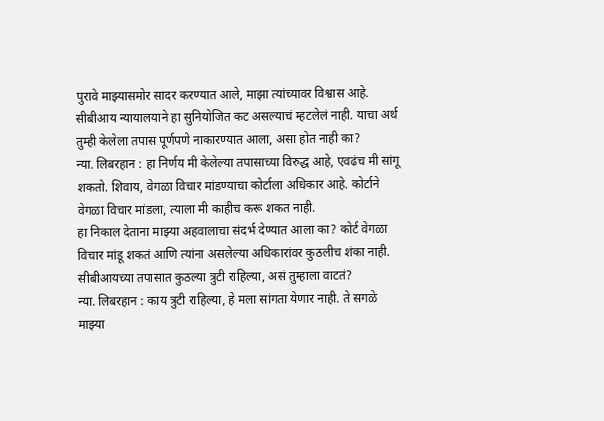पुरावे माझ्यासमोर सादर करण्यात आले, माझा त्यांच्यावर विश्वास आहे.
सीबीआय न्यायालयाने हा सुनियोजित कट असल्याचं म्हटलेलं नाही. याचा अर्थ तुम्ही केलेला तपास पूर्णपणे नाकारण्यात आला, असा होत नाही का?
न्या. लिबरहान : हा निर्णय मी केलेल्या तपासाच्या विरुद्ध आहे, एवढंच मी सांगू शकतो. शिवाय, वेगळा विचार मांडण्याचा कोर्टाला अधिकार आहे. कोर्टाने वेगळा विचार मांडला, त्याला मी काहीच करू शकत नाही.
हा निकाल देताना माझ्या अहवालाचा संदर्भ देण्यात आला का? कोर्ट वेगळा विचार मांडू शकतं आणि त्यांना असलेल्या अधिकारांवर कुठलीच शंका नाही.
सीबीआयच्या तपासात कुठल्या त्रुटी राहिल्या, असं तुम्हाला वाटतं?
न्या. लिबरहान : काय त्रुटी राहिल्या, हे मला सांगता येणार नाही. ते सगळे माझ्या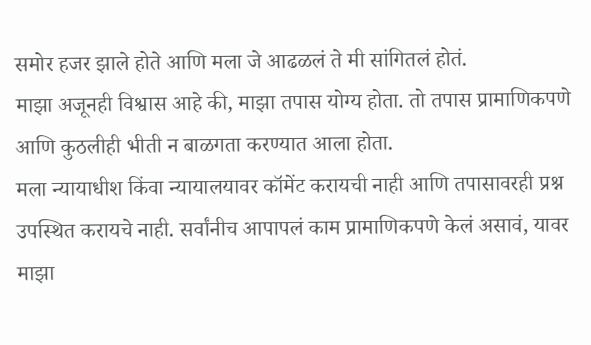समोर हजर झाले होते आणि मला जे आढळलं ते मी सांगितलं होतं.
माझा अजूनही विश्वास आहे की, माझा तपास योग्य होता. तो तपास प्रामाणिकपणे आणि कुठलीही भीती न बाळगता करण्यात आला होता.
मला न्यायाधीश किंवा न्यायालयावर कॉमेंट करायची नाही आणि तपासावरही प्रश्न उपस्थित करायचे नाही. सर्वांनीच आपापलं काम प्रामाणिकपणे केलं असावं, यावर माझा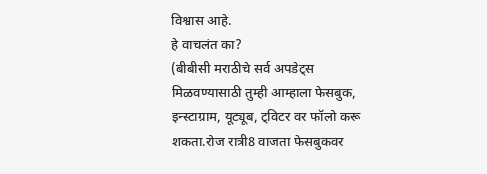विश्वास आहे.
हे वाचलंत का?
(बीबीसी मराठीचे सर्व अपडेट्स मिळवण्यासाठी तुम्ही आम्हाला फेसबुक, इन्स्टाग्राम, यूट्यूब, ट्विटर वर फॉलो करू शकता.रोज रात्री8 वाजता फेसबुकवर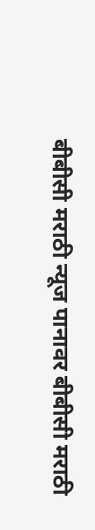बीबीसी मराठी न्यूज पानावर बीबीसी मराठी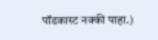पॉडकास्ट नक्की पाहा.)